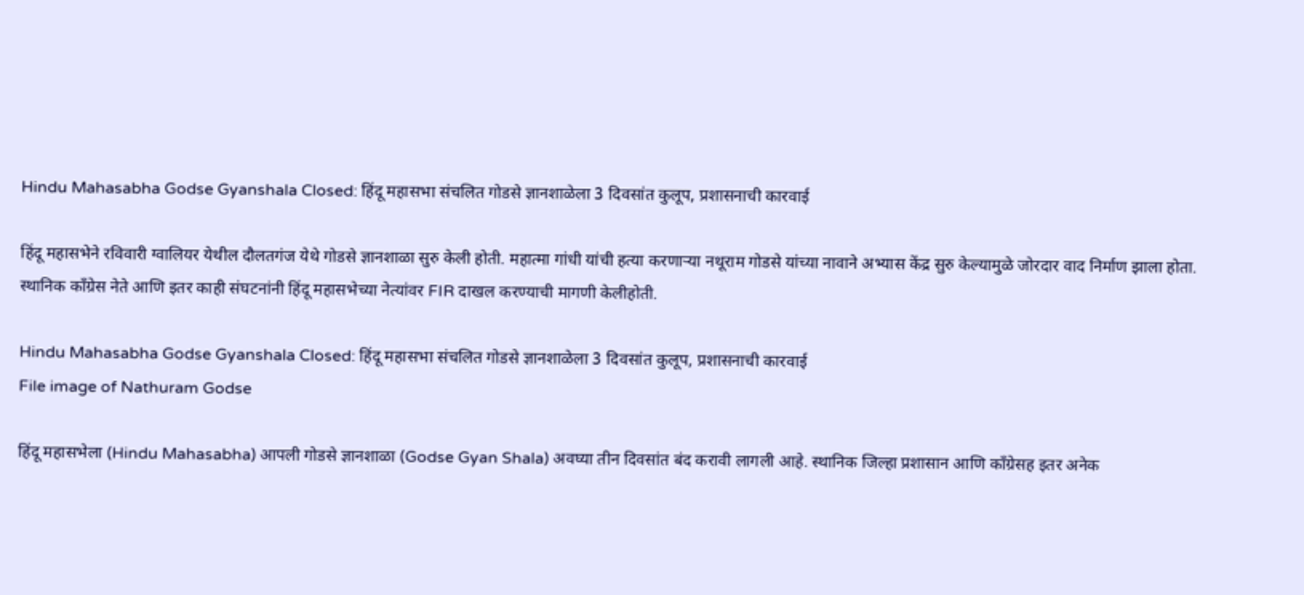Hindu Mahasabha Godse Gyanshala Closed: हिंदू महासभा संचलित गोडसे ज्ञानशाळेला 3 दिवसांत कुलूप, प्रशासनाची कारवाई

हिंदू महासभेने रविवारी ग्वालियर येथील दौलतगंज येथे गोडसे ज्ञानशाळा सुरु केली होती. महात्मा गांधी यांची हत्या करणाऱ्या नथूराम गोडसे यांच्या नावाने अभ्यास केंद्र सुरु केल्यामुळे जोरदार वाद निर्माण झाला होता. स्थानिक काँग्रेस नेते आणि इतर काही संघटनांनी हिंदू महासभेच्या नेत्यांवर FIR दाखल करण्याची मागणी केलीहोती.

Hindu Mahasabha Godse Gyanshala Closed: हिंदू महासभा संचलित गोडसे ज्ञानशाळेला 3 दिवसांत कुलूप, प्रशासनाची कारवाई
File image of Nathuram Godse

हिंदू महासभेला (Hindu Mahasabha) आपली गोडसे ज्ञानशाळा (Godse Gyan Shala) अवघ्या तीन दिवसांत बंद करावी लागली आहे. स्थानिक जिल्हा प्रशासान आणि काँग्रेसह इतर अनेक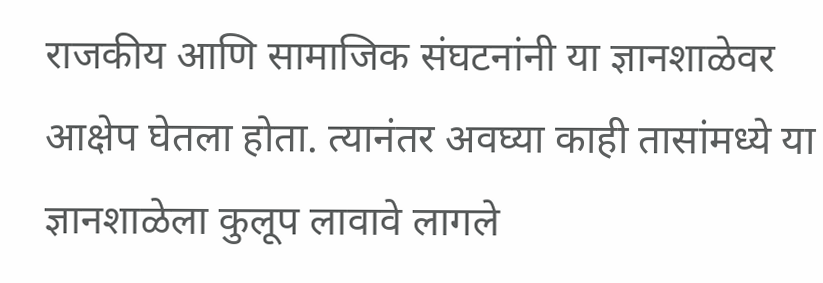राजकीय आणि सामाजिक संघटनांनी या ज्ञानशाळेवर आक्षेप घेतला होता. त्यानंतर अवघ्या काही तासांमध्ये या ज्ञानशाळेला कुलूप लावावे लागले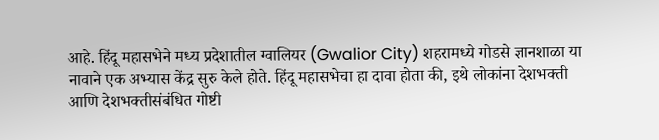आहे. हिंदू महासभेने मध्य प्रदेशातील ग्वालियर (Gwalior City) शहरामध्ये गोडसे ज्ञानशाळा या नावाने एक अभ्यास केंद्र सुरु केले होते. हिंदू महासभेचा हा दावा होता की, इथे लोकांना देशभक्ती आणि देशभक्तीसंबंधित गोष्टी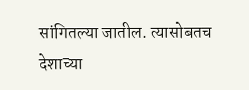सांगितल्या जातील. त्यासोबतच देशाच्या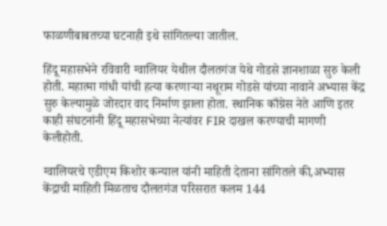फाळणीबाबतच्या घटनाही इथे सांगितल्या जातील.

हिंदू महासभेने रविवारी ग्वालियर येथील दौलतगंज येथे गोडसे ज्ञानशाळा सुरु केली होती. महात्मा गांधी यांची हत्या करणाऱ्या नथूराम गोडसे यांच्या नावाने अभ्यास केंद्र सुरु केल्यामुळे जोरदार वाद निर्माण झाला होता. स्थानिक काँग्रेस नेते आणि इतर काही संघटनांनी हिंदू महासभेच्या नेत्यांवर FIR दाखल करण्याची मागणी केलीहोती.

ग्वालियरचे एडीएम किशोर कन्याल यांनी माहिती देताना सांगितले की,अभ्यास केंद्राची माहिती मिळताच दौलतगंज परिसरात कलम 144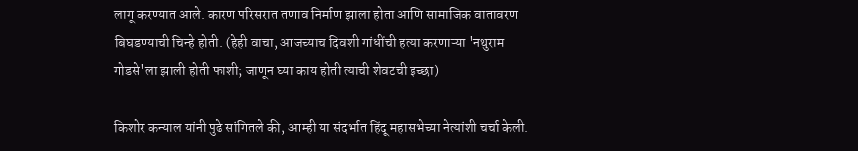लागू करण्यात आले. कारण परिसरात तणाव निर्माण झाला होता आणि सामाजिक वातावरण बिघडण्याची चिन्हे होती. (हेही वाचा, आजच्याच दिवशी गांधींची हत्या करणाऱ्या 'नथुराम गोडसे'ला झाली होती फाशी; जाणून घ्या काय होती त्याची शेवटची इच्छा)

किशोर कन्याल यांनी पुढे सांगितले की, आम्ही या संदर्भात हिंदू महासभेच्या नेत्यांशी चर्चा केली.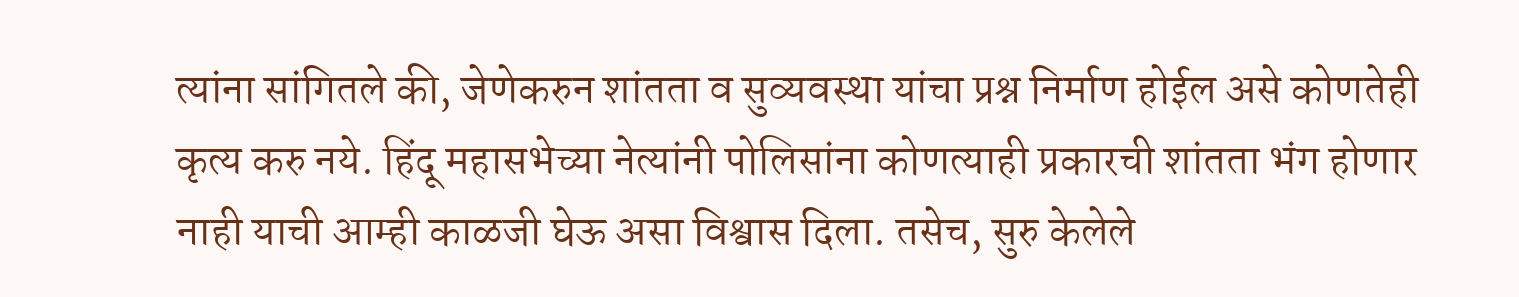त्यांना सांगितले की, जेणेकरुन शांतता व सुव्यवस्था यांचा प्रश्न निर्माण होईल असे कोणतेही कृत्य करु नये. हिंदू महासभेच्या नेत्यांनी पोलिसांना कोणत्याही प्रकारची शांतता भंग होणार नाही याची आम्ही काळजी घेऊ असा विश्वास दिला. तसेच, सुरु केलेले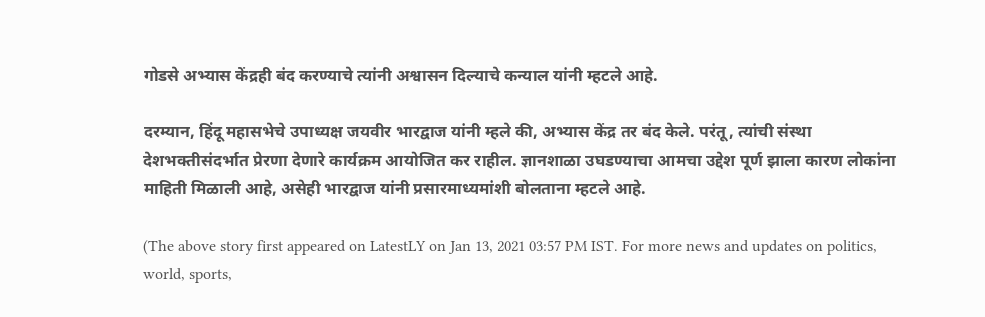गोडसे अभ्यास केंद्रही बंद करण्याचे त्यांनी अश्वासन दिल्याचे कन्याल यांनी म्हटले आहे.

दरम्यान, हिंदू महासभेचे उपाध्यक्ष जयवीर भारद्वाज यांनी म्हले की, अभ्यास केंद्र तर बंद केले. परंतू, त्यांची संस्था देशभक्तीसंदर्भात प्रेरणा देणारे कार्यक्रम आयोजित कर राहील. ज्ञानशाळा उघडण्याचा आमचा उद्देश पूर्ण झाला कारण लोकांना माहिती मिळाली आहे, असेही भारद्वाज यांनी प्रसारमाध्यमांशी बोलताना म्हटले आहे.

(The above story first appeared on LatestLY on Jan 13, 2021 03:57 PM IST. For more news and updates on politics, world, sports,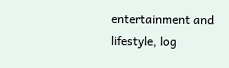entertainment and lifestyle, log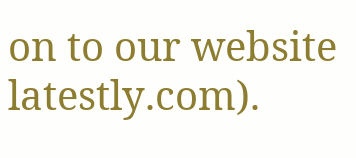on to our website latestly.com).